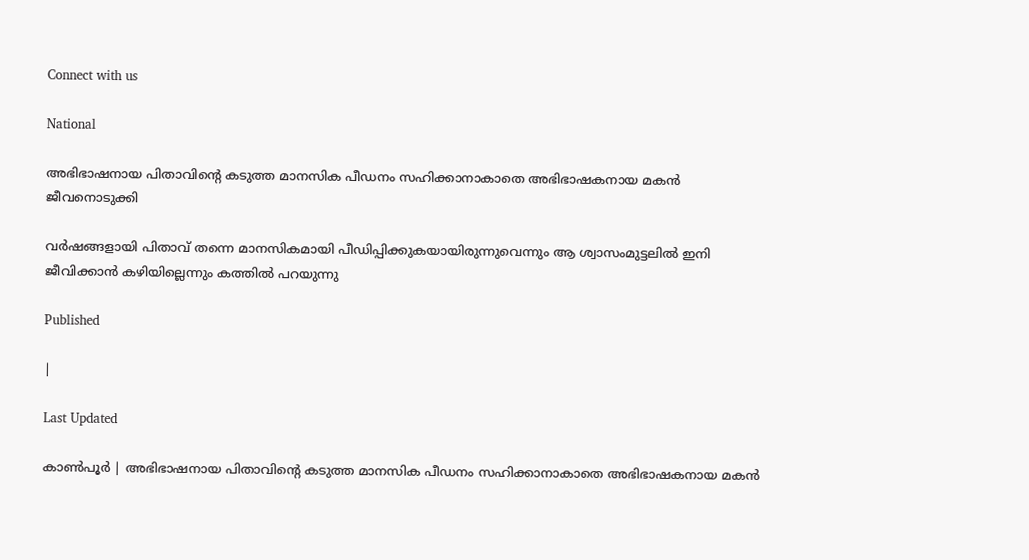Connect with us

National

അഭിഭാഷനായ പിതാവിന്റെ കടുത്ത മാനസിക പീഡനം സഹിക്കാനാകാതെ അഭിഭാഷകനായ മകന്‍ ജീവനൊടുക്കി

വര്‍ഷങ്ങളായി പിതാവ് തന്നെ മാനസികമായി പീഡിപ്പിക്കുകയായിരുന്നുവെന്നും ആ ശ്വാസംമുട്ടലില്‍ ഇനി ജീവിക്കാന്‍ കഴിയില്ലെന്നും കത്തില്‍ പറയുന്നു

Published

|

Last Updated

കാണ്‍പൂര്‍ | അഭിഭാഷനായ പിതാവിന്റെ കടുത്ത മാനസിക പീഡനം സഹിക്കാനാകാതെ അഭിഭാഷകനായ മകന്‍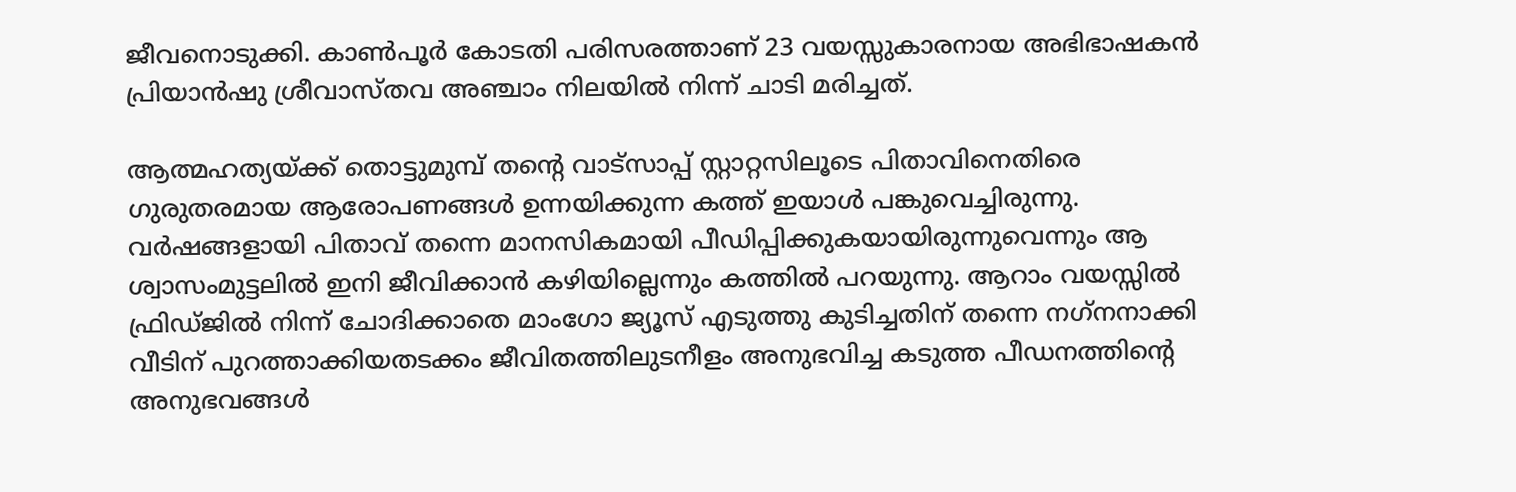ജീവനൊടുക്കി. കാണ്‍പൂര്‍ കോടതി പരിസരത്താണ് 23 വയസ്സുകാരനായ അഭിഭാഷകന്‍ പ്രിയാന്‍ഷു ശ്രീവാസ്തവ അഞ്ചാം നിലയില്‍ നിന്ന് ചാടി മരിച്ചത്.

ആത്മഹത്യയ്ക്ക് തൊട്ടുമുമ്പ് തന്റെ വാട്‌സാപ്പ് സ്റ്റാറ്റസിലൂടെ പിതാവിനെതിരെ ഗുരുതരമായ ആരോപണങ്ങള്‍ ഉന്നയിക്കുന്ന കത്ത് ഇയാള്‍ പങ്കുവെച്ചിരുന്നു. വര്‍ഷങ്ങളായി പിതാവ് തന്നെ മാനസികമായി പീഡിപ്പിക്കുകയായിരുന്നുവെന്നും ആ ശ്വാസംമുട്ടലില്‍ ഇനി ജീവിക്കാന്‍ കഴിയില്ലെന്നും കത്തില്‍ പറയുന്നു. ആറാം വയസ്സില്‍ ഫ്രിഡ്ജില്‍ നിന്ന് ചോദിക്കാതെ മാംഗോ ജ്യൂസ് എടുത്തു കുടിച്ചതിന് തന്നെ നഗ്‌നനാക്കി വീടിന് പുറത്താക്കിയതടക്കം ജീവിതത്തിലുടനീളം അനുഭവിച്ച കടുത്ത പീഡനത്തിന്റെ അനുഭവങ്ങള്‍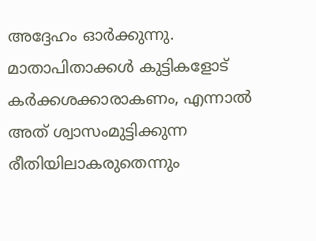അദ്ദേഹം ഓര്‍ക്കുന്നു. മാതാപിതാക്കള്‍ കുട്ടികളോട് കര്‍ക്കശക്കാരാകണം, എന്നാല്‍ അത് ശ്വാസംമുട്ടിക്കുന്ന രീതിയിലാകരുതെന്നും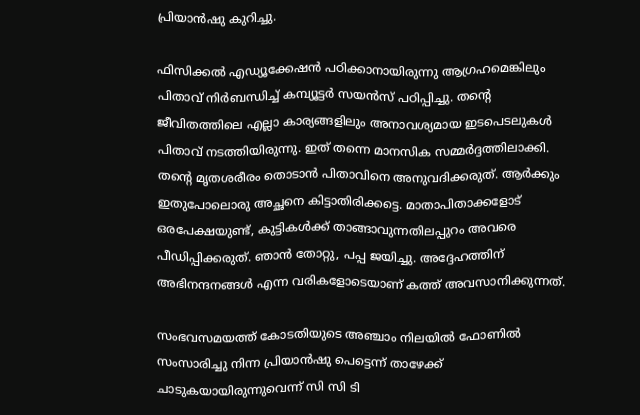പ്രിയാന്‍ഷു കുറിച്ചു.

ഫിസിക്കല്‍ എഡ്യൂക്കേഷന്‍ പഠിക്കാനായിരുന്നു ആഗ്രഹമെങ്കിലും പിതാവ് നിര്‍ബന്ധിച്ച് കമ്പ്യൂട്ടര്‍ സയന്‍സ് പഠിപ്പിച്ചു. തന്റെ ജീവിതത്തിലെ എല്ലാ കാര്യങ്ങളിലും അനാവശ്യമായ ഇടപെടലുകള്‍ പിതാവ് നടത്തിയിരുന്നു. ഇത് തന്നെ മാനസിക സമ്മര്‍ദ്ദത്തിലാക്കി. തന്റെ മൃതശരീരം തൊടാന്‍ പിതാവിനെ അനുവദിക്കരുത്. ആര്‍ക്കും ഇതുപോലൊരു അച്ഛനെ കിട്ടാതിരിക്കട്ടെ. മാതാപിതാക്കളോട് ഒരപേക്ഷയുണ്ട്, കുട്ടികള്‍ക്ക് താങ്ങാവുന്നതിലപ്പുറം അവരെ പീഡിപ്പിക്കരുത്. ഞാന്‍ തോറ്റു, പപ്പ ജയിച്ചു. അദ്ദേഹത്തിന് അഭിനന്ദനങ്ങള്‍ എന്ന വരികളോടെയാണ് കത്ത് അവസാനിക്കുന്നത്.

സംഭവസമയത്ത് കോടതിയുടെ അഞ്ചാം നിലയില്‍ ഫോണില്‍ സംസാരിച്ചു നിന്ന പ്രിയാന്‍ഷു പെട്ടെന്ന് താഴേക്ക് ചാടുകയായിരുന്നുവെന്ന് സി സി ടി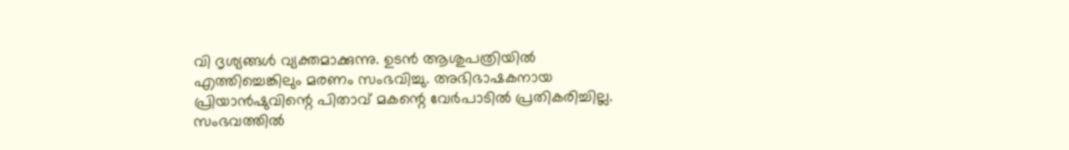വി ദൃശ്യങ്ങള്‍ വ്യക്തമാക്കുന്നു. ഉടന്‍ ആശുപത്രിയില്‍ എത്തിച്ചെങ്കിലും മരണം സംഭവിച്ചു. അഭിഭാഷകനായ പ്രിയാന്‍ഷുവിന്റെ പിതാവ് മകന്റെ വേര്‍പാടില്‍ പ്രതികരിച്ചില്ല. സംഭവത്തില്‍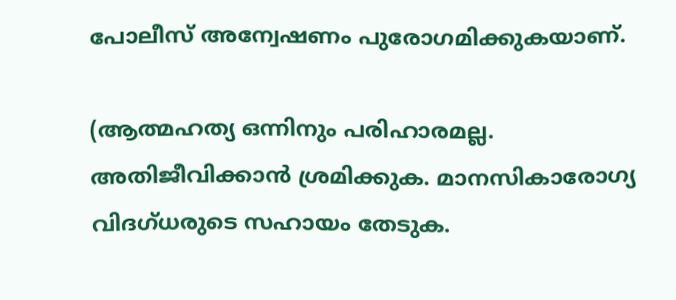പോലീസ് അന്വേഷണം പുരോഗമിക്കുകയാണ്.

(ആത്മഹത്യ ഒന്നിനും പരിഹാരമല്ല. അതിജീവിക്കാന്‍ ശ്രമിക്കുക. മാനസികാരോഗ്യ വിദഗ്ധരുടെ സഹായം തേടുക.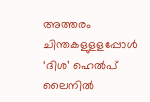അത്തരം ചിന്തകളുളളപ്പോള്‍ ‘ദിശ’ ഹെല്‍പ് ലൈനില്‍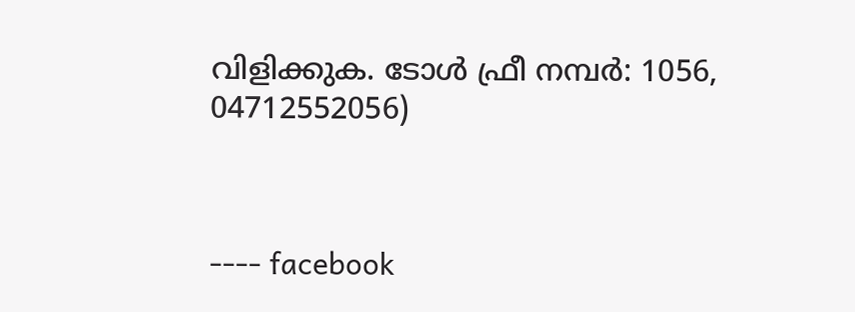വിളിക്കുക. ടോള്‍ ഫ്രീ നമ്പര്‍: 1056, 04712552056)



---- facebook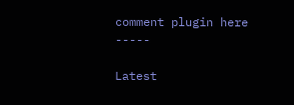comment plugin here -----

Latest